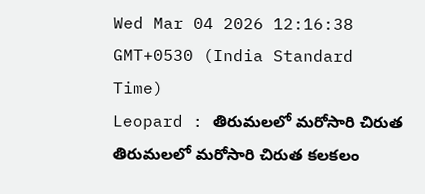Wed Mar 04 2026 12:16:38 GMT+0530 (India Standard Time)
Leopard : తిరుమలలో మరోసారి చిరుత
తిరుమలలో మరోసారి చిరుత కలకలం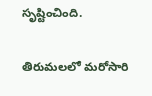సృష్టించింది.

తిరుమలలో మరోసారి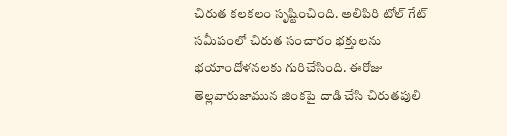చిరుత కలకలం సృష్టించింది. అలిపిరి టోల్ గేట్ సమీపంలో చిరుత సంచారం భక్తులను భయాందోళనలకు గురిచేసింది. ఈరోజు తెల్లవారుజామున జింకపై దాడి చేసి చిరుతపులి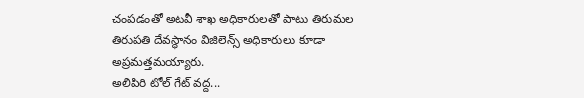చంపడంతో అటవీ శాఖ అధికారులతో పాటు తిరుమల తిరుపతి దేవస్థానం విజిలెన్స్ అధికారులు కూడా అప్రమత్తమయ్యారు.
అలిపిరి టోల్ గేట్ వద్ద...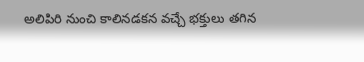అలిపిరి నుంచి కాలినడకన వచ్చే భక్తులు తగిన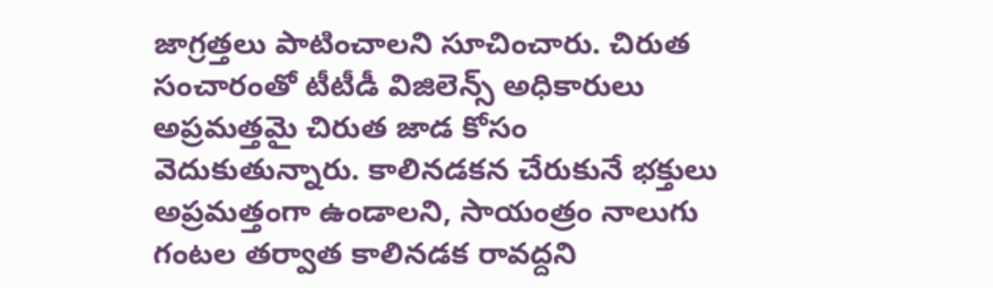జాగ్రత్తలు పాటించాలని సూచించారు. చిరుత సంచారంతో టీటీడీ విజిలెన్స్ అధికారులు అప్రమత్తమై చిరుత జాడ కోసం వెదుకుతున్నారు. కాలినడకన చేరుకునే భక్తులు అప్రమత్తంగా ఉండాలని, సాయంత్రం నాలుగు గంటల తర్వాత కాలినడక రావద్దని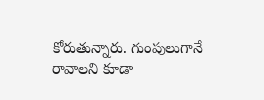కోరుతున్నారు. గుంపులుగానే రావాలని కూడా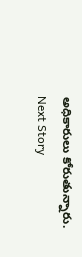అధికారులు కోరుతున్నారు.
Next Story